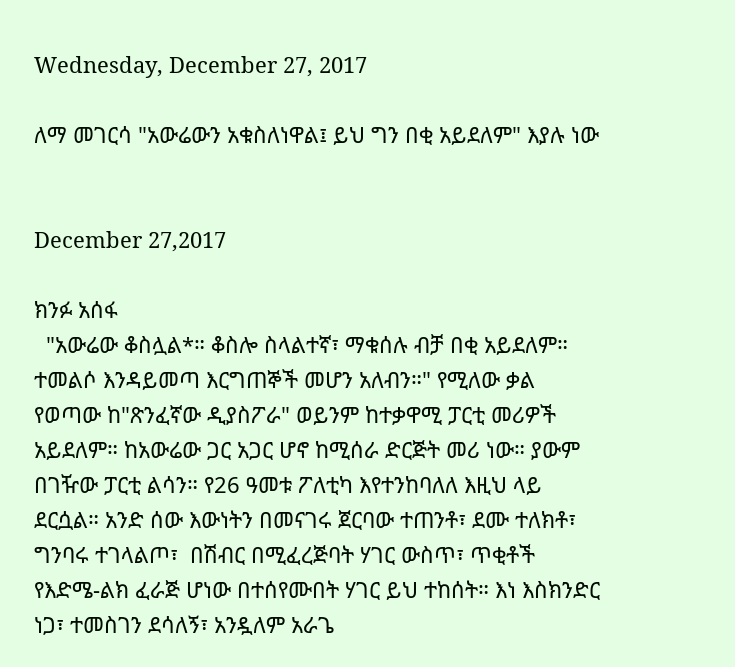Wednesday, December 27, 2017

ለማ መገርሳ "አውሬውን አቁስለነዋል፤ ይህ ግን በቂ አይደለም" እያሉ ነው


December 27,2017

ክንፉ አሰፋ
  "አውሬው ቆስሏል*። ቆስሎ ስላልተኛ፣ ማቁሰሉ ብቻ በቂ አይደለም። ተመልሶ እንዳይመጣ እርግጠኞች መሆን አለብን።" የሚለው ቃል የወጣው ከ"ጽንፈኛው ዲያስፖራ" ወይንም ከተቃዋሚ ፓርቲ መሪዎች አይደለም። ከአውሬው ጋር አጋር ሆኖ ከሚሰራ ድርጅት መሪ ነው። ያውም በገዥው ፓርቲ ልሳን። የ26 ዓመቱ ፖለቲካ እየተንከባለለ እዚህ ላይ ደርሷል። አንድ ሰው እውነትን በመናገሩ ጀርባው ተጠንቶ፣ ደሙ ተለክቶ፣ ግንባሩ ተገላልጦ፣  በሽብር በሚፈረጅባት ሃገር ውስጥ፣ ጥቂቶች የእድሜ-ልክ ፈራጅ ሆነው በተሰየሙበት ሃገር ይህ ተከሰት። እነ እስክንድር ነጋ፣ ተመስገን ደሳለኝ፣ አንዷለም አራጌ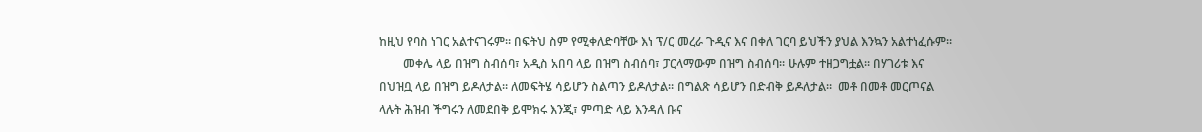ከዚህ የባስ ነገር አልተናገሩም። በፍትህ ስም የሚቀለድባቸው እነ ፕ/ር መረራ ጉዲና እና በቀለ ገርባ ይህችን ያህል እንኳን አልተነፈሱም።
        መቀሌ ላይ በዝግ ስብሰባ፣ አዲስ አበባ ላይ በዝግ ስብሰባ፣ ፓርላማውም በዝግ ስብሰባ። ሁሉም ተዘጋግቷል። በሃገሪቱ እና በህዝቧ ላይ በዝግ ይዶለታል። ለመፍትሄ ሳይሆን ስልጣን ይዶለታል። በግልጽ ሳይሆን በድብቅ ይዶለታል።  መቶ በመቶ መርጦናል ላሉት ሕዝብ ችግሩን ለመደበቅ ይሞክሩ እንጂ፣ ምጣድ ላይ እንዳለ ቡና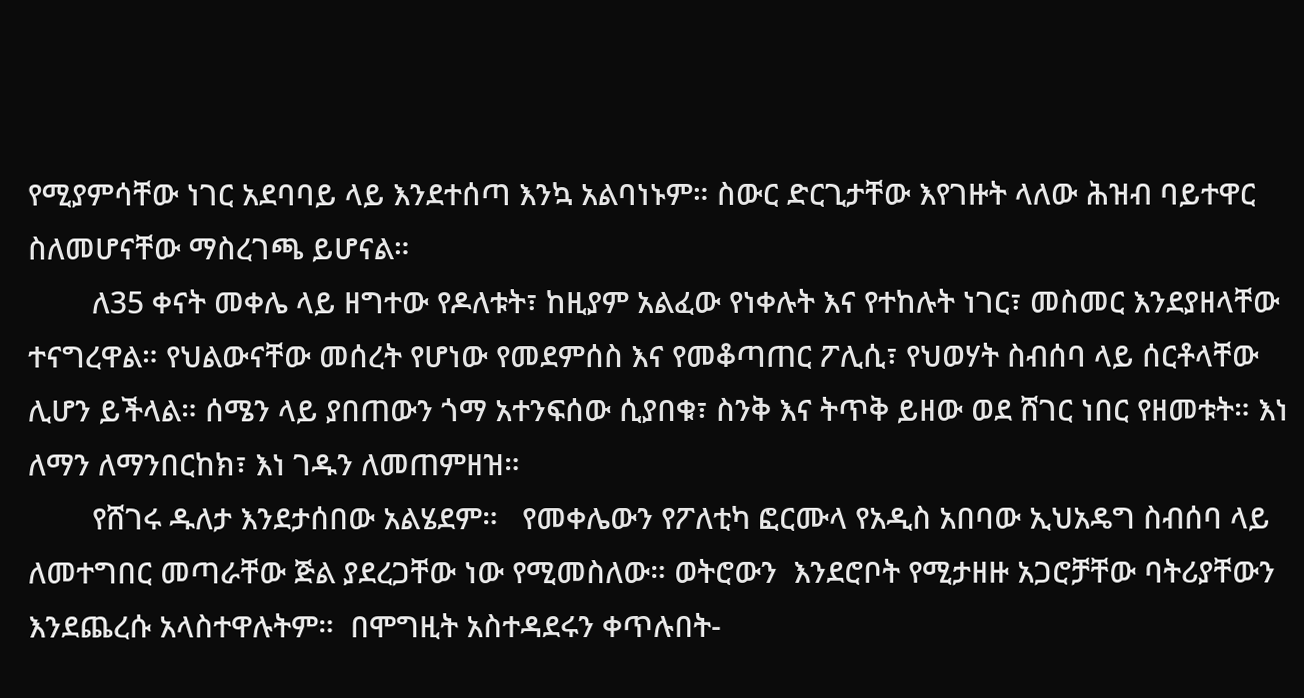የሚያምሳቸው ነገር አደባባይ ላይ እንደተሰጣ እንኳ አልባነኑም። ስውር ድርጊታቸው እየገዙት ላለው ሕዝብ ባይተዋር ስለመሆናቸው ማስረገጫ ይሆናል።
        ለ35 ቀናት መቀሌ ላይ ዘግተው የዶለቱት፣ ከዚያም አልፈው የነቀሉት እና የተከሉት ነገር፣ መስመር እንደያዘላቸው ተናግረዋል። የህልውናቸው መሰረት የሆነው የመደምሰስ እና የመቆጣጠር ፖሊሲ፣ የህወሃት ስብሰባ ላይ ሰርቶላቸው ሊሆን ይችላል። ሰሜን ላይ ያበጠውን ጎማ አተንፍሰው ሲያበቁ፣ ስንቅ እና ትጥቅ ይዘው ወደ ሸገር ነበር የዘመቱት። እነ ለማን ለማንበርከክ፣ እነ ገዱን ለመጠምዘዝ።
        የሸገሩ ዱለታ እንደታሰበው አልሄደም።   የመቀሌውን የፖለቲካ ፎርሙላ የአዲስ አበባው ኢህአዴግ ስብሰባ ላይ ለመተግበር መጣራቸው ጅል ያደረጋቸው ነው የሚመስለው። ወትሮውን  እንደሮቦት የሚታዘዙ አጋሮቻቸው ባትሪያቸውን እንደጨረሱ አላስተዋሉትም።  በሞግዚት አስተዳደሩን ቀጥሉበት-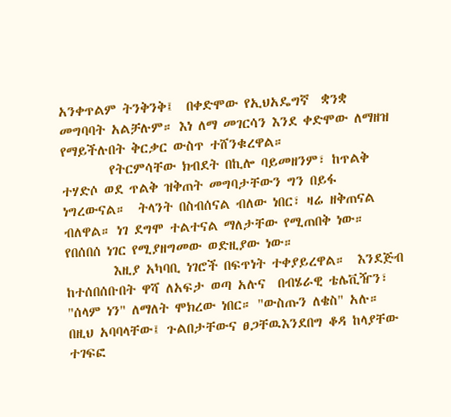አንቀጥልም ትንቅንቅ፤  በቀድሞው የኢህአዴግኛ  ቋንቋ መግባባት አልቻሉም። እነ ለማ መገርሳን እንደ ቀድሞው ለማዘዝ የማይችሉበት ቅርቃር ውስጥ ተሸንቁረዋል።
        የትርምሳቸው ክብደት በኪሎ ባይመዘንም፣ ከጥልቅ ተሃድሶ ወደ ጥልቅ ዝቅጠት መግባታቸውን ግን በይፋ ነግረውናል።  ትላንት በስብሰናል ብለው ነበር፣ ዛሬ ዘቅጠናል ብለዋል። ነገ ደግሞ ተልተናል ማለታቸው የሚጠበቅ ነው። የበሰበሰ ነገር የሚያዘግመው ወድዚያው ነው።
        እዚያ አካባቢ ነገሮች በፍጥነት ተቀያይረዋል።  እንደጅብ ከተሰበሰቡበት ዋሻ ለአፍታ ወጣ አሉና  በብሄራዊ ቴሌቪዥን፣ "ሰላም ነን" ለማለት ሞክረው ነበር። "ውስጡን ለቄስ" አሉ። በዚህ አባባላቸው፤ ጉልበታቸውና ፀጋቸዉእንደበግ ቆዳ ከላያቸው ተገፍፎ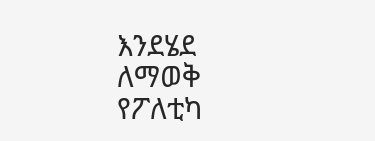እንደሄደ ለማወቅ የፖለቲካ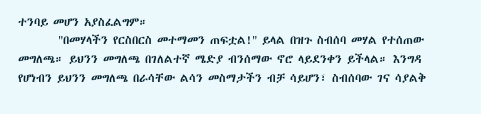ተንባይ መሆን አያስፈልግም።
        "በመሃላችን የርስበርስ መተማመን ጠፍቷል!" ይላል በዝጉ ስብሰባ መሃል የተሰጠው መግለጫ። ይህንን መግለጫ በገለልተኛ ሜድያ ብንሰማው ኖሮ ላይደንቀን ይችላል። እንግዳ የሆነብን ይህንን መግለጫ በራሳቸው ልሳን መስማታችን ብቻ ሳይሆን፣ ስብሰባው ገና ሳያልቅ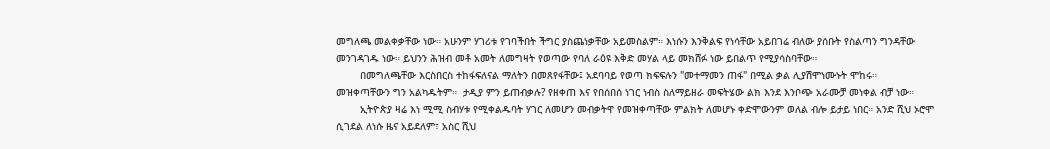መግለጫ መልቀቃቸው ነው። አሁንም ሃገሪቱ የገባችበት ችግር ያስጨነቃቸው አይመስልም። እነሱን እንቅልፍ የነሳቸው አይበገሬ ብለው ያሰቡት የስልጣን ግንዳቸው መንገዳገዱ ነው። ይህንን ሕዝብ መቶ አመት ለመግዛት የወጣው የባለ ራዕዩ እቅድ መሃል ላይ መክሸፉ ነው ይበልጥ የሚያሳስባቸው።
        በመግለጫቸው እርስበርስ ተከፋፍለናል ማለትን በመጸየፋቸው፤ አደባባይ የወጣ ክፍፍሉን "መተማመን ጠፋ" በሚል ቃል ሊያሽሞነሙኑት ሞከሩ።  መዝቀጣቸውን ግን አልካዱትም።  ታዲያ ምን ይጠብቃሉ? የዘቀጠ እና የበሰበሰ ነገር ነብስ ስለማይዘራ መፍትሄው ልክ እንደ እንቦጭ አራሙቻ መነቀል ብቻ ነው።
        ኢትዮጵያ ዛሬ እነ ሚሚ ስብሃቱ የሚቀልዱባት ሃገር ለመሆን መብቃትዋ የመዝቀጣቸው ምልክት ለመሆኑ ቀድሞውንም ወለል ብሎ ይታይ ነበር። አንድ ሺህ ኦሮሞ ሲገደል ለነሱ ዜና አይደለም፣ አስር ሺህ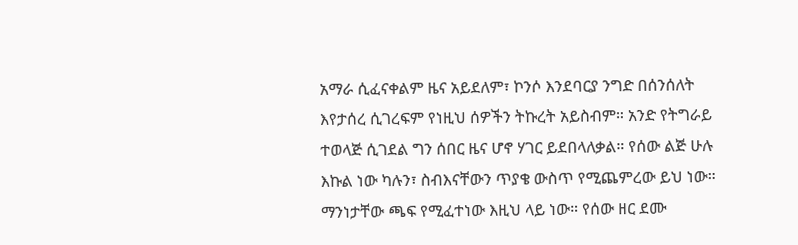አማራ ሲፈናቀልም ዜና አይደለም፣ ኮንሶ እንደባርያ ንግድ በሰንሰለት እየታሰረ ሲገረፍም የነዚህ ሰዎችን ትኩረት አይስብም። አንድ የትግራይ ተወላጅ ሲገደል ግን ሰበር ዜና ሆኖ ሃገር ይደበላለቃል። የሰው ልጅ ሁሉ እኩል ነው ካሉን፣ ስብእናቸውን ጥያቄ ውስጥ የሚጨምረው ይህ ነው። ማንነታቸው ጫፍ የሚፈተነው እዚህ ላይ ነው። የሰው ዘር ደሙ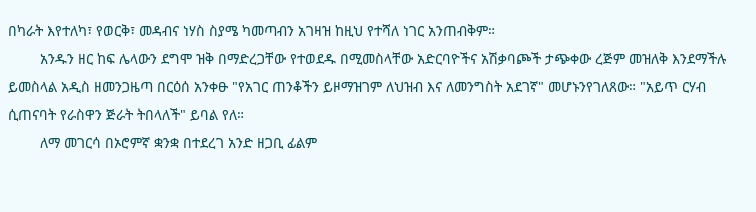በካራት እየተለካ፣ የወርቅ፣ መዳብና ነሃስ ስያሜ ካመጣብን አገዛዝ ከዚህ የተሻለ ነገር አንጠብቅም።
        አንዱን ዘር ከፍ ሌላውን ደግሞ ዝቅ በማድረጋቸው የተወደዱ በሚመስላቸው አድርባዮችና አሽቃባጮች ታጭቀው ረጅም መዝለቅ እንደማችሉ ይመስላል አዲስ ዘመንጋዜጣ በርዕሰ አንቀፁ "የአገር ጠንቆችን ይዞማዝገም ለህዝብ እና ለመንግስት አደገኛ" መሆኑንየገለጸው። "አይጥ ርሃብ ሲጠናባት የራስዋን ጅራት ትበላለች" ይባል የለ።
        ለማ መገርሳ በኦሮምኛ ቋንቋ በተደረገ አንድ ዘጋቢ ፊልም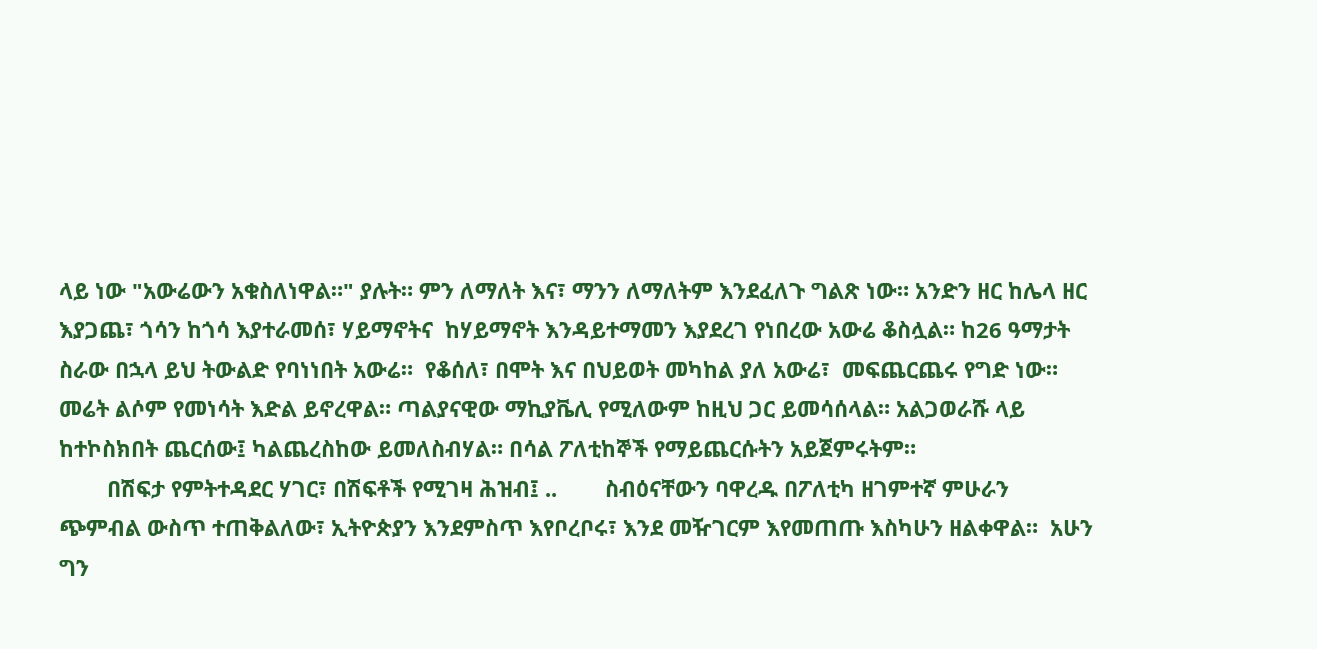ላይ ነው "አውሬውን አቁስለነዋል።" ያሉት። ምን ለማለት እና፣ ማንን ለማለትም እንደፈለጉ ግልጽ ነው። አንድን ዘር ከሌላ ዘር እያጋጨ፣ ጎሳን ከጎሳ እያተራመሰ፣ ሃይማኖትና  ከሃይማኖት እንዳይተማመን እያደረገ የነበረው አውሬ ቆስሏል። ከ26 ዓማታት ስራው በኋላ ይህ ትውልድ የባነነበት አውሬ።  የቆሰለ፣ በሞት እና በህይወት መካከል ያለ አውሬ፣  መፍጨርጨሩ የግድ ነው። መሬት ልሶም የመነሳት እድል ይኖረዋል። ጣልያናዊው ማኪያቬሊ የሚለውም ከዚህ ጋር ይመሳሰላል። አልጋወራሹ ላይ ከተኮስክበት ጨርሰው፤ ካልጨረስከው ይመለስብሃል። በሳል ፖለቲከኞች የማይጨርሱትን አይጀምሩትም።
        በሽፍታ የምትተዳደር ሃገር፣ በሽፍቶች የሚገዛ ሕዝብ፤ ..        ስብዕናቸውን ባዋረዱ በፖለቲካ ዘገምተኛ ምሁራን ጭምብል ውስጥ ተጠቅልለው፣ ኢትዮጵያን እንደምስጥ እየቦረቦሩ፣ እንደ መዥገርም እየመጠጡ እስካሁን ዘልቀዋል።  አሁን ግን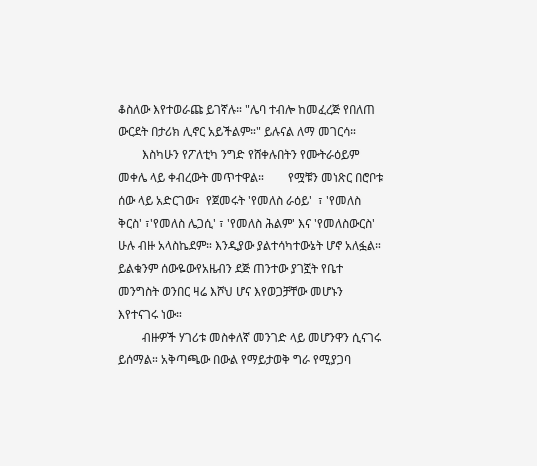ቆስለው እየተወራጩ ይገኛሉ። "ሌባ ተብሎ ከመፈረጅ የበለጠ ውርደት በታሪክ ሊኖር አይችልም።" ይሉናል ለማ መገርሳ።
        እስካሁን የፖለቲካ ንግድ የሸቀሉበትን የሙትራዕይም መቀሌ ላይ ቀብረውት መጥተዋል።        የሟቹን መነጽር በሮቦቱ ሰው ላይ አድርገው፣  የጀመሩት 'የመለስ ራዕይ'  ፣ 'የመለስ ቅርስ' ፣'የመለስ ሌጋሲ' ፣ 'የመለስ ሕልም' እና 'የመለስውርስ' ሁሉ ብዙ አላስኬደም። እንዲያው ያልተሳካተውኔት ሆኖ አለፏል።    ይልቁንም ሰውዬውየአዜብን ደጅ ጠንተው ያገኟት የቤተ መንግስት ወንበር ዛሬ እሾህ ሆና እየወጋቻቸው መሆኑን እየተናገሩ ነው።
        ብዙዎች ሃገሪቱ መስቀለኛ መንገድ ላይ መሆንዋን ሲናገሩ ይሰማል። አቅጣጫው በውል የማይታወቅ ግራ የሚያጋባ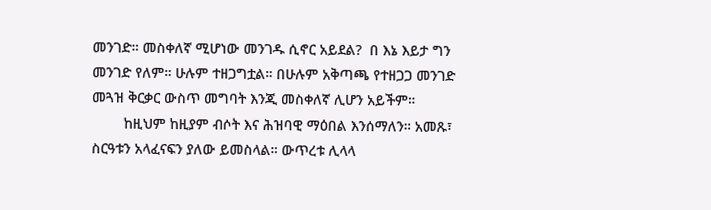መንገድ። መስቀለኛ ሚሆነው መንገዱ ሲኖር አይደል?  በ እኔ እይታ ግን መንገድ የለም። ሁሉም ተዘጋግቷል። በሁሉም አቅጣጫ የተዘጋጋ መንገድ መጓዝ ቅርቃር ውስጥ መግባት እንጂ መስቀለኛ ሊሆን አይችም።
        ከዚህም ከዚያም ብሶት እና ሕዝባዊ ማዕበል እንሰማለን። አመጹ፣ ስርዓቱን አላፈናፍን ያለው ይመስላል። ውጥረቱ ሊላላ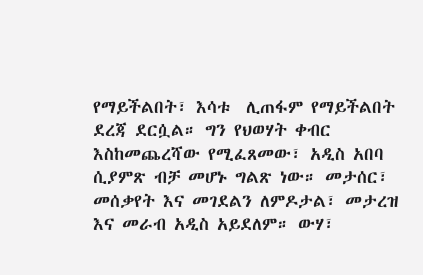የማይችልበት፣ እሳቱ  ሊጠፋም የማይችልበት ደረጃ ደርሷል። ግን የህወሃት ቀብር እስከመጨረሻው የሚፈጸመው፣ አዲስ አበባ ሲያምጽ ብቻ መሆኑ ግልጽ ነው። መታሰር፣ መሰቃየት እና መገደልን ለምዶታል፣ መታረዝ እና መራብ አዲስ አይደለም። ውሃ፣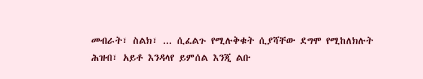መብራት፣ ስልክ፣ ... ሲፈልጉ የሚሉቅቁት ሲያሻቸው ደግሞ የሚከለክሉት ሕዝብ፣ አይቶ እንዳላየ ይምሰል እንጂ ልቡ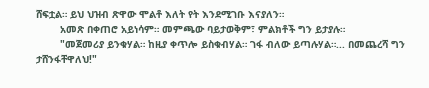ሸፍቷል። ይህ ህዝብ ጽዋው ሞልቶ እለት የት እንደሚገቡ እናያለን።
        አመጽ በቀጠሮ አይነሳም። መምጫው ባይታወቅም፣ ምልክቶች ግን ይታያሉ።
        "መጀመሪያ ይንቁሃል። ከዚያ ቀጥሎ ይስቁብሃል። ገፋ ብለው ይጣሉሃል።... በመጨረሻ ግን ታሸንፋቸዋለህ!"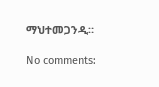ማህተመጋንዲ።

No comments: